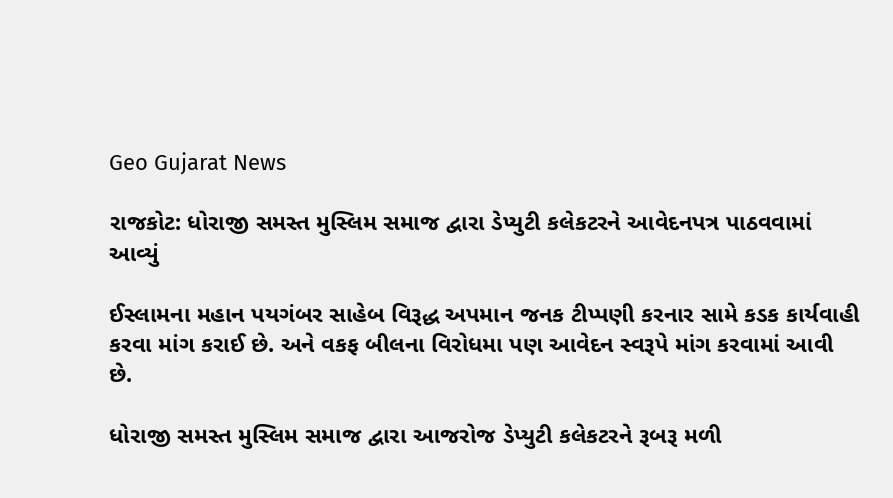Geo Gujarat News

રાજકોટ: ધોરાજી સમસ્ત મુસ્લિમ સમાજ દ્વારા ડેપ્યુટી કલેકટરને આવેદનપત્ર પાઠવવામાં આવ્યું

ઈસ્લામના મહાન પયગંબર સાહેબ વિરૂદ્ધ અપમાન જનક ટીપ્પણી કરનાર સામે કડક કાર્યવાહી કરવા માંગ કરાઈ છે. અને વકફ બીલના વિરોધમા પણ આવેદન સ્વરૂપે માંગ કરવામાં આવી છે.

ધોરાજી સમસ્ત મુસ્લિમ સમાજ દ્વારા આજરોજ ડેપ્યુટી કલેકટરને રૂબરૂ મળી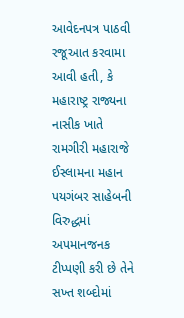આવેદનપત્ર પાઠવી રજૂઆત કરવામા આવી હતી, કે મહારાષ્ટ્ર રાજ્યના નાસીક ખાતે રામગીરી મહારાજે ઈસ્લામના મહાન પયગંબર સાહેબની વિરુદ્ધમાં અપમાનજનક ટીપ્પણી કરી છે તેને સખ્ત શબ્દોમાં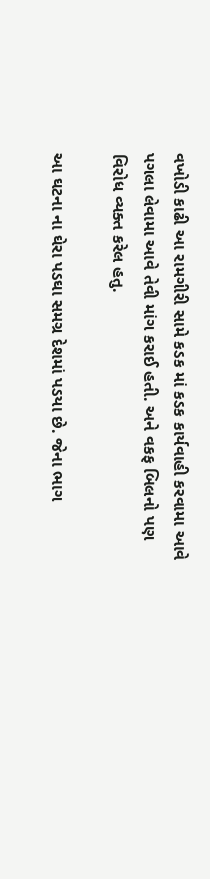વખોડી કાઢી આ રામગીરી સામે કડક માં કડક કાર્યવાહી કરવામા આવે પગલા લેવામા આવે તેવી માંગ કરાઈ હતી. અને વકફ બિલનો પણ વિરોધ વ્યક્ત કરેલ હતુ.

આ ઘટના ના ઘેરા પડઘા સમગ્ર દેશમાં પડયા છે. જેના ભાગ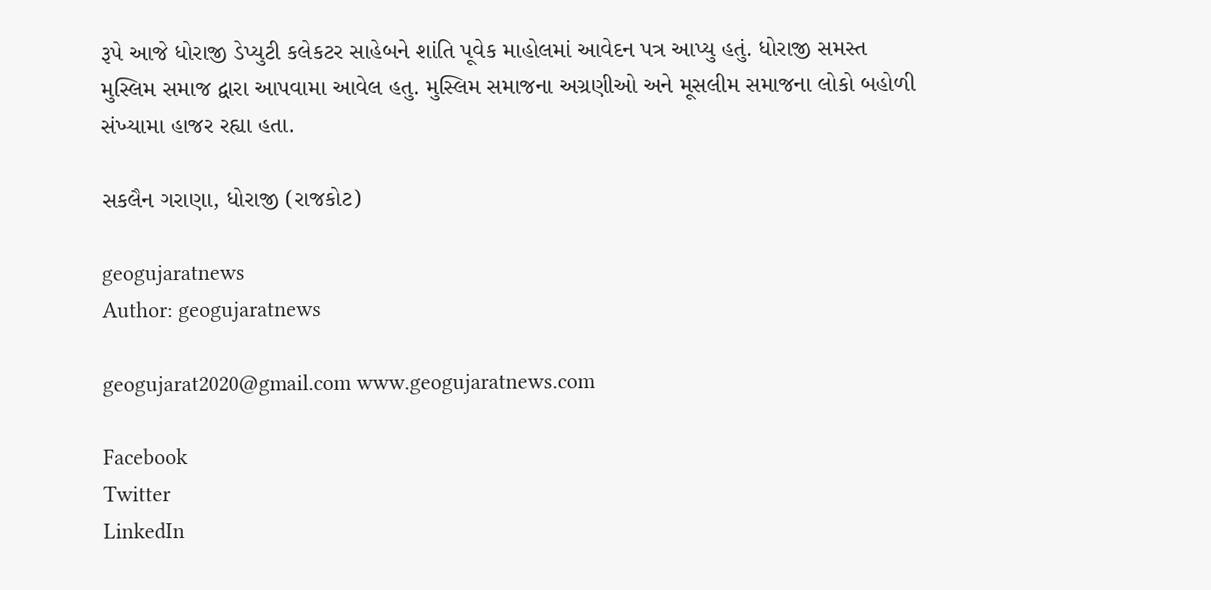રૂપે આજે ધોરાજી ડેપ્યુટી કલેકટર સાહેબને શાંતિ પૂવેક માહોલમાં આવેદન પત્ર આપ્યુ હતું. ધોરાજી સમસ્ત મુસ્લિમ સમાજ દ્વારા આપવામા આવેલ હતુ. મુસ્લિમ સમાજના અગ્રણીઓ અને મૂસલીમ સમાજના લોકો બહોળી સંખ્યામા હાજર રહ્યા હતા.

સકલૈન ગરાણા, ધોરાજી (રાજકોટ)

geogujaratnews
Author: geogujaratnews

geogujarat2020@gmail.com www.geogujaratnews.com

Facebook
Twitter
LinkedIn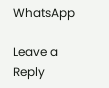WhatsApp

Leave a Reply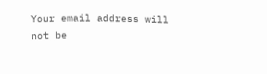Your email address will not be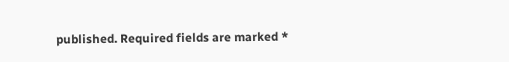published. Required fields are marked *